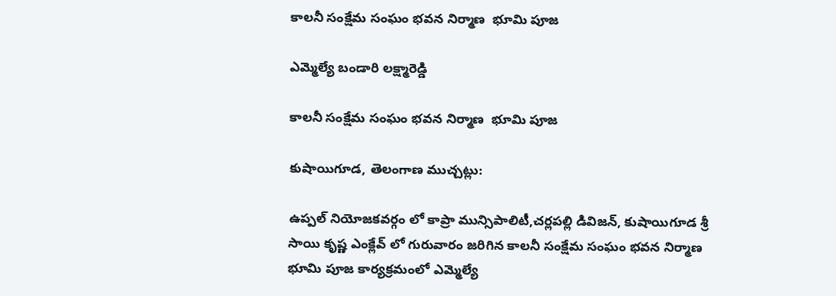కాలనీ సంక్షేమ సంఘం భవన నిర్మాణ  భూమి పూజ

ఎమ్మెల్యే బండారి లక్ష్మారెడ్డి

కాలనీ సంక్షేమ సంఘం భవన నిర్మాణ  భూమి పూజ

కుషాయిగూడ, తెలంగాణ ముచ్చట్లు:

ఉప్పల్ నియోజకవర్గం లో కాప్రా మున్సిపాలిటీ,చర్లపల్లి డివిజన్, కుషాయిగూడ శ్రీ సాయి కృష్ణ ఎంక్లేవ్ లో గురువారం జరిగిన కాలనీ సంక్షేమ సంఘం భవన నిర్మాణ  భూమి పూజ కార్యక్రమంలో ఎమ్మెల్యే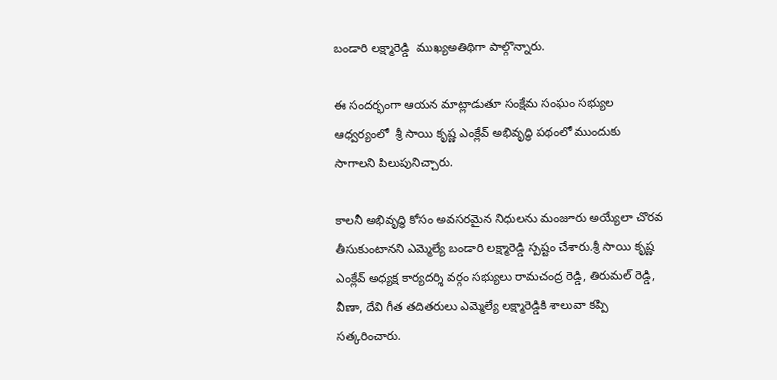బండారి లక్ష్మారెడ్డి  ముఖ్యఅతిథిగా పాల్గొన్నారు.

ఈ సందర్భంగా ఆయన మాట్లాడుతూ సంక్షేమ సంఘం సభ్యుల ఆధ్వర్యంలో  శ్రీ సాయి కృష్ణ ఎంక్లేవ్ అభివృద్ధి పథంలో ముందుకు సాగాలని పిలుపునిచ్చారు.

కాలనీ అభివృద్ధి కోసం అవసరమైన నిధులను మంజూరు అయ్యేలా చొరవ తీసుకుంటానని ఎమ్మెల్యే బండారి లక్ష్మారెడ్డి స్పష్టం చేశారు.శ్రీ సాయి కృష్ణ ఎంక్లేవ్ అధ్యక్ష కార్యదర్శి వర్గం సభ్యులు రామచంద్ర రెడ్డి, తిరుమల్ రెడ్డి, వీణా, దేవి గీత తదితరులు ఎమ్మెల్యే లక్ష్మారెడ్డికి శాలువా కప్పి సత్కరించారు.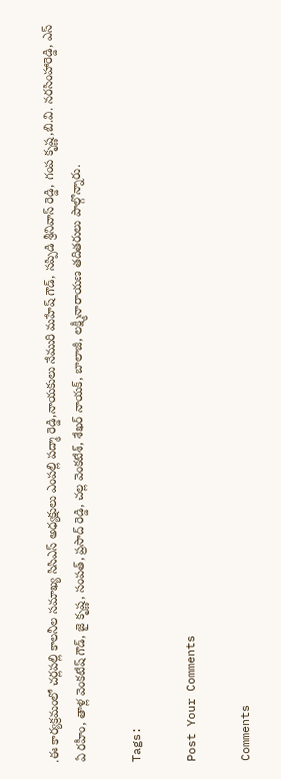.ఈ కార్యక్రమంలో చర్లపల్లి కాలనీల సమాఖ్య సిసిఎస్ అధ్యక్షులు ఎంపల్లి పద్మా రెడ్డి,నాయకులు నేమురి మహేష్ గౌడ్, సప్పిడి శ్రీనివాస్ రెడ్డి, గంప కృష్ణ,బి.వి. నరసింహారెడ్డి, ఎస్ ఏ రహీం, తాళ్ల వెంకటేష్ గౌడ్, జై కృష్ణ, సంపత్, ప్రసాద్ రెడ్డి, చల్ల వెంకటేశ్, శేఖర్ నాయక్, బాలాజీ, లక్ష్మీనారాయణ తదితరులు పాల్గొన్నారు.

Tags:

Post Your Comments

Comments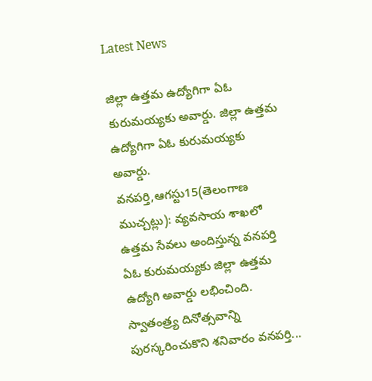Latest News

జిల్లా ఉత్తమ ఉద్యోగిగా ఏఓ కురుమయ్యకు అవార్డు. జిల్లా ఉత్తమ ఉద్యోగిగా ఏఓ కురుమయ్యకు అవార్డు.
వనపర్తి,ఆగస్టు15(తెలంగాణ ముచ్చట్లు): వ్యవసాయ శాఖలో ఉత్తమ సేవలు అందిస్తున్న వనపర్తి ఏఓ కురుమయ్యకు జిల్లా ఉత్తమ ఉద్యోగి అవార్డు లభించింది. స్వాతంత్ర్య దినోత్సవాన్ని పురస్కరించుకొని శనివారం వనపర్తి...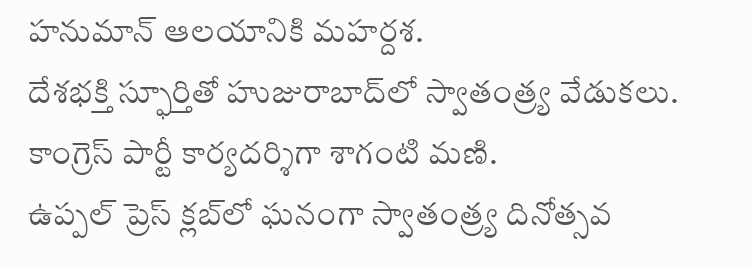హనుమాన్ ఆలయానికి మహర్దశ.
దేశభక్తి స్ఫూర్తితో హుజురాబాద్‌లో స్వాతంత్ర్య వేడుకలు.
కాంగ్రెస్ పార్టీ కార్యదర్శిగా శాగంటి మణి.
ఉప్పల్ ప్రెస్ క్లబ్‌లో ఘనంగా స్వాతంత్ర్య దినోత్సవ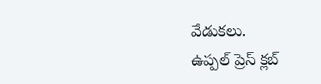వేడుకలు.
ఉప్పల్ ప్రెస్ క్లబ్‌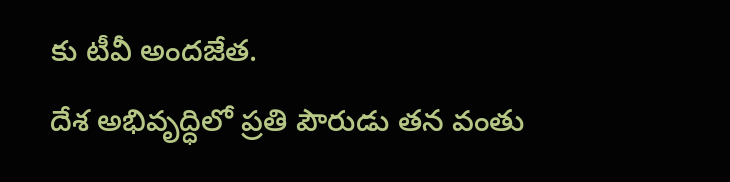కు టీవీ అందజేత.
దేశ అభివృద్ధిలో ప్రతి పౌరుడు తన వంతు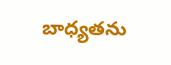బాధ్యతను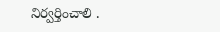నిర్వర్తించాలి .